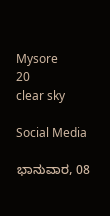Mysore
20
clear sky

Social Media

ಭಾನುವಾರ, 08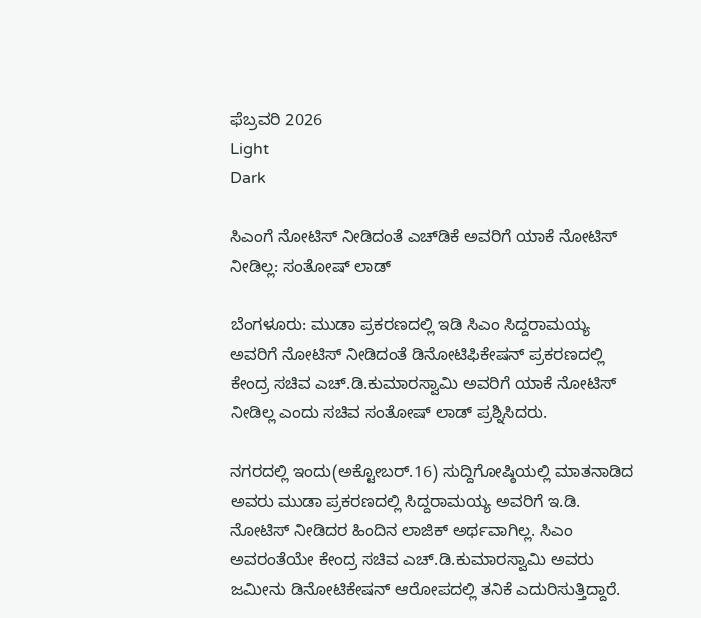ಫೆಬ್ರವರಿ 2026
Light
Dark

ಸಿಎಂಗೆ ನೋಟಿಸ್‌ ನೀಡಿದಂತೆ ಎಚ್‌ಡಿಕೆ ಅವರಿಗೆ ಯಾಕೆ ನೋಟಿಸ್ ನೀಡಿಲ್ಲ: ಸಂತೋಷ್‌ ಲಾಡ್‌

ಬೆಂಗಳೂರು: ಮುಡಾ ಪ್ರಕರಣದಲ್ಲಿ ಇಡಿ ಸಿಎಂ ಸಿದ್ದರಾಮಯ್ಯ ಅವರಿಗೆ ನೋಟಿಸ್‌ ನೀಡಿದಂತೆ ಡಿನೋಟಿಫಿಕೇಷನ್‌ ಪ್ರಕರಣದಲ್ಲಿ ಕೇಂದ್ರ ಸಚಿವ ಎಚ್‌.ಡಿ.ಕುಮಾರಸ್ವಾಮಿ ಅವರಿಗೆ ಯಾಕೆ ನೋಟಿಸ್‌ ನೀಡಿಲ್ಲ ಎಂದು ಸಚಿವ ಸಂತೋಷ್‌ ಲಾಡ್‌ ಪ್ರಶ್ನಿಸಿದರು.

ನಗರದಲ್ಲಿ ಇಂದು(ಅಕ್ಟೋಬರ್‌.16) ಸುದ್ದಿಗೋಷ್ಠಿಯಲ್ಲಿ ಮಾತನಾಡಿದ ಅವರು ಮುಡಾ ಪ್ರಕರಣದಲ್ಲಿ ಸಿದ್ದರಾಮಯ್ಯ ಅವರಿಗೆ ಇ.ಡಿ. ನೋಟಿಸ್‌ ನೀಡಿದರ ಹಿಂದಿನ ಲಾಜಿಕ್‌ ಅರ್ಥವಾಗಿಲ್ಲ. ಸಿಎಂ ಅವರಂತೆಯೇ ಕೇಂದ್ರ ಸಚಿವ ಎಚ್‌.ಡಿ.ಕುಮಾರಸ್ವಾಮಿ ಅವರು ಜಮೀನು ಡಿನೋಟಿಕೇಷನ್‌ ಆರೋಪದಲ್ಲಿ ತನಿಕೆ ಎದುರಿಸುತ್ತಿದ್ದಾರೆ.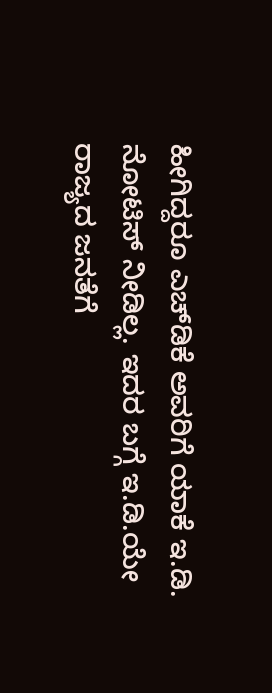ಹೀಗಿದ್ದರೂ ಎಚ್‌ಡಿಕೆ ಅವರಿಗೆ ಯಾಕೆ ಇ.ಡಿ. ನೋಟಿಸ್‌ ನೀಡಿಲ್ಲ. ಇದರ ಬಗ್ಗೆ ಇ.ಡಿ.ಯೇ ರಾಜ್ಯದ ಜನತೆಗೆ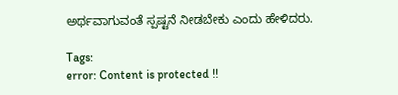ಅರ್ಥವಾಗುವಂತೆ ಸ್ಪಷ್ಟನೆ ನೀಡಬೇಕು ಎಂದು ಹೇಳಿದರು.

Tags:
error: Content is protected !!